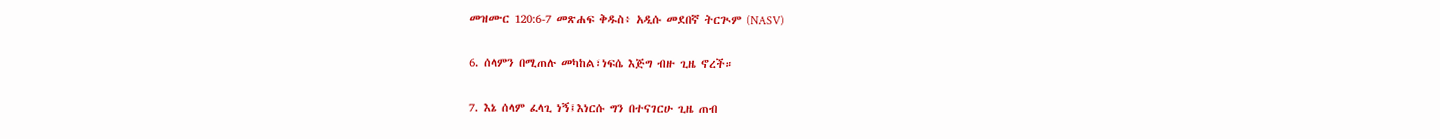መዝሙር 120:6-7 መጽሐፍ ቅዱስ፥ አዲሱ መደበኛ ትርጒም (NASV)

6. ሰላምን በሚጠሉ መካከል፣ነፍሴ እጅግ ብዙ ጊዜ ኖረች።

7. እኔ ሰላም ፈላጊ ነኝ፤እነርሱ ግን በተናገርሁ ጊዜ ጠብ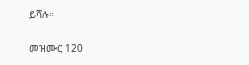ይሻሉ።

መዝሙር 120